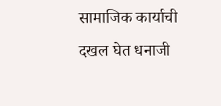सामाजिक कार्याची दखल घेत धनाजी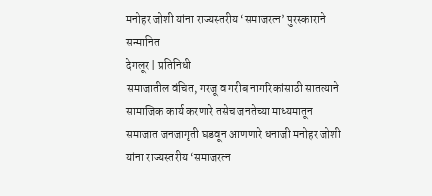मनोहर जोशी यांना राज्यस्तरीय ‘समाजरत्न’ पुरस्काराने सन्मानित
देगलूर | प्रतिनिधी
समाजातील वंचित, गरजू व गरीब नागरिकांसाठी सातत्याने सामाजिक कार्य करणारे तसेच जनतेच्या माध्यमातून समाजात जनजागृती घडवून आणणारे धनाजी मनोहर जोशी यांना राज्यस्तरीय ‘समाजरत्न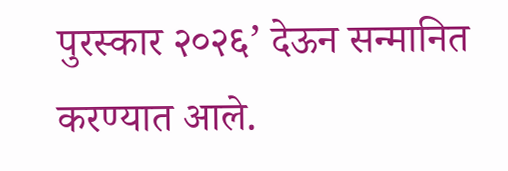पुरस्कार २०२६’ देऊन सन्मानित करण्यात आले.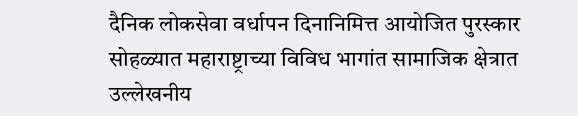दैनिक लोकसेवा वर्धापन दिनानिमित्त आयोजित पुरस्कार सोहळ्यात महाराष्ट्राच्या विविध भागांत सामाजिक क्षेत्रात उल्लेखनीय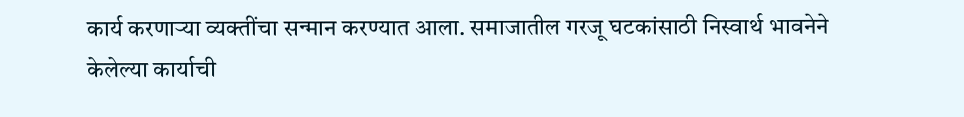कार्य करणाऱ्या व्यक्तींचा सन्मान करण्यात आला. समाजातील गरजू घटकांसाठी निस्वार्थ भावनेने केलेल्या कार्याची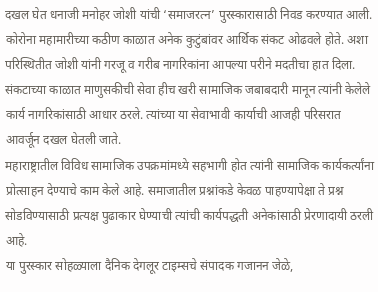दखल घेत धनाजी मनोहर जोशी यांची ‘समाजरत्न’ पुरस्कारासाठी निवड करण्यात आली.
कोरोना महामारीच्या कठीण काळात अनेक कुटुंबांवर आर्थिक संकट ओढवले होते. अशा परिस्थितीत जोशी यांनी गरजू व गरीब नागरिकांना आपल्या परीने मदतीचा हात दिला. संकटाच्या काळात माणुसकीची सेवा हीच खरी सामाजिक जबाबदारी मानून त्यांनी केलेले कार्य नागरिकांसाठी आधार ठरले. त्यांच्या या सेवाभावी कार्याची आजही परिसरात आवर्जून दखल घेतली जाते.
महाराष्ट्रातील विविध सामाजिक उपक्रमांमध्ये सहभागी होत त्यांनी सामाजिक कार्यकर्त्यांना प्रोत्साहन देण्याचे काम केले आहे. समाजातील प्रश्नांकडे केवळ पाहण्यापेक्षा ते प्रश्न सोडविण्यासाठी प्रत्यक्ष पुढाकार घेण्याची त्यांची कार्यपद्धती अनेकांसाठी प्रेरणादायी ठरली आहे.
या पुरस्कार सोहळ्याला दैनिक देगलूर टाइम्सचे संपादक गजानन जेळे,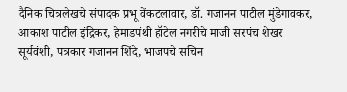दैनिक चित्रलेखचे संपादक प्रभू वेंकटलावार, डॉ. गजानन पाटील मुंडेगावकर, आकाश पाटील इंद्रिकर, हेमाडपंथी हॉटेल नगरीचे माजी सरपंच शेखर सूर्यवंशी, पत्रकार गजानन शिंदे, भाजपचे सचिन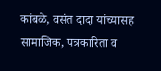कांबळे, वसंत दादा यांच्यासह सामाजिक, पत्रकारिता व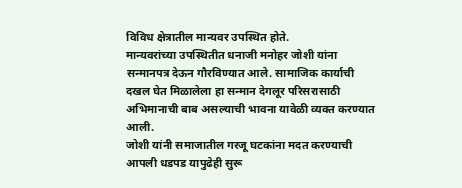विविध क्षेत्रातील मान्यवर उपस्थित होते.
मान्यवरांच्या उपस्थितीत धनाजी मनोहर जोशी यांना सन्मानपत्र देऊन गौरविण्यात आले. सामाजिक कार्याची दखल घेत मिळालेला हा सन्मान देगलूर परिसरासाठी अभिमानाची बाब असल्याची भावना यावेळी व्यक्त करण्यात आली.
जोशी यांनी समाजातील गरजू घटकांना मदत करण्याची आपली धडपड यापुढेही सुरू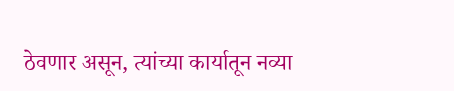ठेवणार असून, त्यांच्या कार्यातून नव्या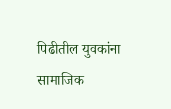पिढीतील युवकांना सामाजिक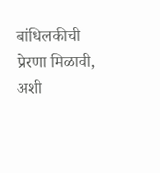बांधिलकीची प्रेरणा मिळावी, अशी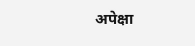अपेक्षा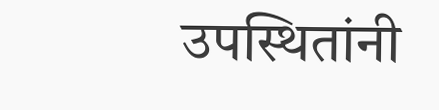उपस्थितांनी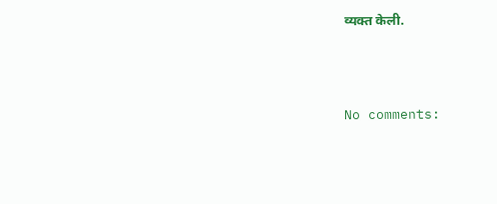व्यक्त केली.




No comments: